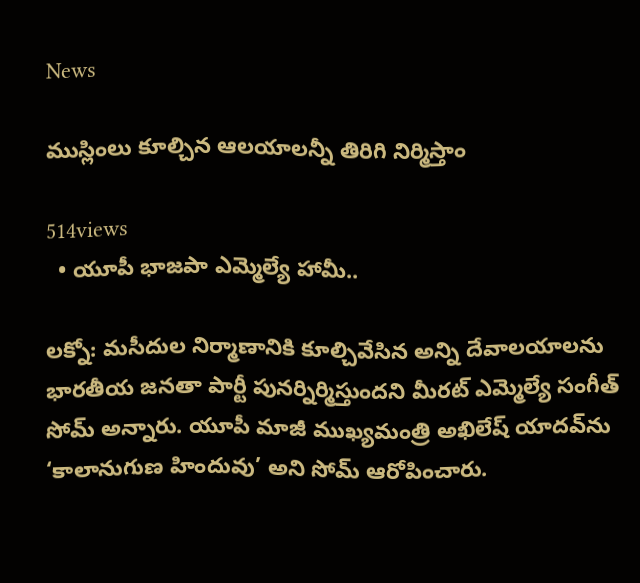News

ముస్లింలు కూల్చిన ఆలయాలన్నీ తిరిగి నిర్మిస్తాం

514views
  • యూపీ భాజపా ఎమ్మెల్యే హామీ..

ల‌క్నో: మ‌సీదుల నిర్మాణానికి కూల్చివేసిన అన్ని దేవాలయాలను భార‌తీయ జ‌న‌తా పార్టీ పునర్నిర్మిస్తుందని మీరట్‌ ఎమ్మెల్యే సంగీత్ సోమ్ అన్నారు. యూపీ మాజీ ముఖ్యమంత్రి అఖిలేష్ యాదవ్‌ను ‘కాలానుగుణ హిందువు’ అని సోమ్ ఆరోపించారు.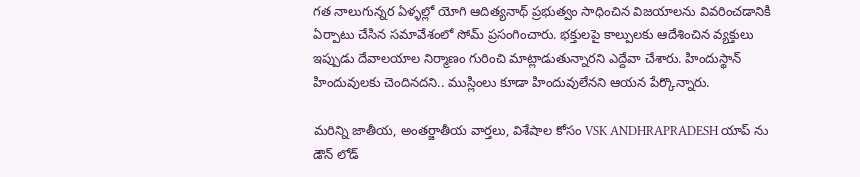గత నాలుగున్నర ఏళ్ళ‌ల్లో యోగి ఆదిత్యనాథ్ ప్రభుత్వం సాధించిన విజయాలను వివరించడానికి ఏర్పాటు చేసిన సమావేశంలో సోమ్ ప్రసంగించారు. భక్తులపై కాల్పులకు ఆదేశించిన వ్యక్తులు ఇప్పుడు దేవాలయాల నిర్మాణం గురించి మాట్లాడుతున్నారని ఎద్దేవా చేశారు. హిందుస్థాన్ హిందువులకు చెందినదని.. ముస్లింలు కూడా హిందువులేనని ఆయన పేర్కొన్నారు.

మరిన్ని జాతీయ, అంతర్జాతీయ వార్తలు, విశేషాల కోసం VSK ANDHRAPRADESH యాప్ ను డౌన్ లోడ్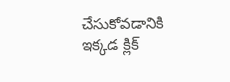చేసుకోవడానికి ఇక్కడ క్లిక్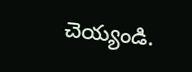చెయ్యండి.